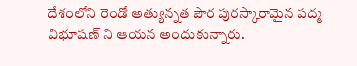దేశంలోని రెండో అత్యున్నత పౌర పురస్కారామైన పద్మ విభూషణ్ ని ఆయన అందుకున్నారు.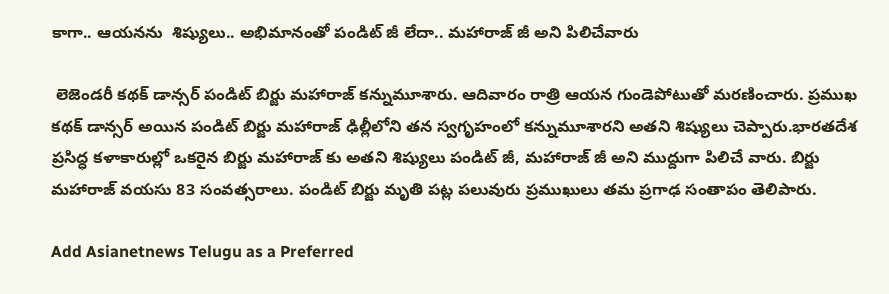కాగా.. ఆయనను  శిష్యులు.. అభిమానంతో పండిట్ జీ లేదా.. మహారాజ్ జీ అని పిలిచేవారు

 లెజెండరీ కథక్ డాన్సర్ పండిట్ బిర్జు మహారాజ్ కన్నుమూశారు. ఆదివారం రాత్రి ఆయన గుండెపోటుతో మరణించారు. ప్రముఖ కథక్ డాన్సర్ అయిన పండిట్ బిర్జు మహారాజ్ ఢిల్లీలోని తన స్వగృహంలో కన్నుమూశారని అతని శిష్యులు చెప్పారు.భారతదేశ ప్రసిద్ధ కళాకారుల్లో ఒకరైన బిర్జు మహారాజ్ కు అతని శిష్యులు పండిట్ జీ, మహారాజ్ జీ అని ముద్దుగా పిలిచే వారు. బిర్జు మహారాజ్ వయసు 83 సంవత్సరాలు. పండిట్ బిర్జు మృతి పట్ల పలువురు ప్రముఖులు తమ ప్రగాఢ సంతాపం తెలిపారు.

Add Asianetnews Telugu as a Preferred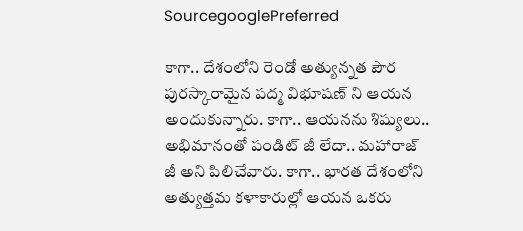SourcegooglePreferred

కాగా.. దేశంలోని రెండో అత్యున్నత పౌర పురస్కారామైన పద్మ విభూషణ్ ని ఆయన అందుకున్నారు. కాగా.. ఆయనను శిష్యులు.. అభిమానంతో పండిట్ జీ లేదా.. మహారాజ్ జీ అని పిలిచేవారు. కాగా.. భారత దేశంలోని అత్యుత్తమ కళాకారుల్లో ఆయన ఒకరు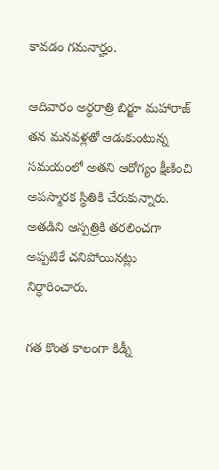కావడం గమనార్హం.

ఆదివారం అర్థరాత్రి బిర్జూ మహారాజ్ తన మనవళ్లతో ఆడుకుంటున్న సమయంలో అతని ఆరోగ్యం క్షీణించి అపస్మారక స్థితికి చేరుకున్నారు. అతడిని ఆస్పత్రికి తరలించగా అప్పటికే చనిపోయినట్లు నిర్ధారించారు.

గత కొంత కాలంగా కిడ్నీ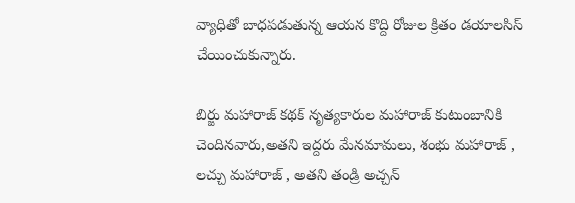వ్యాధితో బాధపడుతున్న ఆయన కొద్ది రోజుల క్రితం డయాలసిస్‌ చేయించుకున్నారు.

బిర్జు మహారాజ్ కథక్ నృత్యకారుల మహారాజ్ కుటుంబానికి చెందినవారు,అతని ఇద్దరు మేనమామలు, శంభు మహారాజ్ , లచ్చు మహారాజ్ , అతని తండ్రి అచ్చన్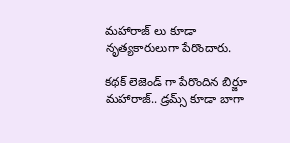మహారాజ్ లు కూడా నృత్యకారులుగా పేరొందారు.

కథక్ లెజెండ్ గా పేరొందిన బిర్జూ మహారాజ్.. డ్రమ్స్ కూడా బాగా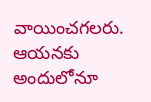వాయించగలరు. ఆయనకు అందులోనూ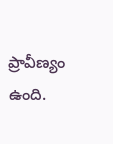ప్రావీణ్యం ఉంది.